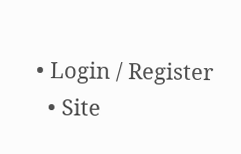• Login / Register
  • Site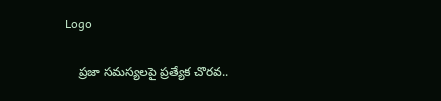Logo

    ప్రజా సమస్యలపై ప్రత్యేక చొరవ..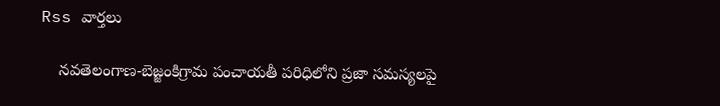Rss వార్తలు

    నవతెలంగాణ-బెజ్జంకిగ్రామ పంచాయతీ పరిధిలోని ప్రజా సమస్యలపై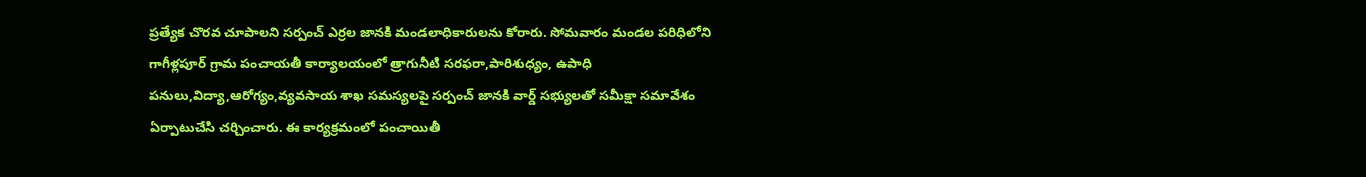ప్రత్యేక చొరవ చూపాలని సర్పంచ్ ఎర్రల జానకి మండలాధికారులను కోరారు. సోమవారం మండల పరిధిలోని గాగీళ్లపూర్ గ్రామ పంచాయతీ కార్యాలయంలో త్రాగునీటి సరఫరా,పారిశుధ్యం, ఉపాధి పనులు,విద్యా,ఆరోగ్యం,వ్యవసాయ శాఖ సమస్యలపై సర్పంచ్ జానకి వార్డ్ సభ్యులతో సమీక్షా సమావేశం ఏర్పాటుచేసి చర్చించారు. ఈ కార్యక్రమంలో పంచాయితీ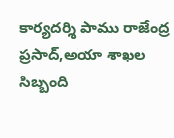కార్యదర్శి పాము రాజేంద్ర ప్రసాద్,అయా శాఖల సిబ్బంది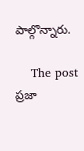పాల్గొన్నారు.

    The post ప్రజా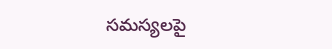సమస్యలపై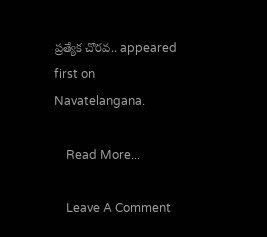ప్రత్యేక చొరవ.. appeared first on Navatelangana.

    Read More...

    Leave A Comment